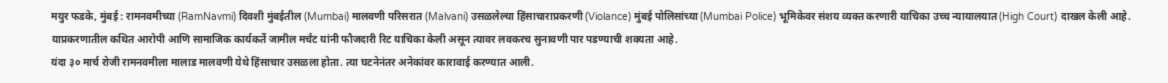मयुर फडके, मुंबई : रामनवमीच्या (RamNavmi) दिवशी मुंबईतील (Mumbai) मालवणी परिसरात (Malvani) उसळलेल्या हिंसाचाराप्रकरणी (Violance) मुंबई पोलिसांच्या (Mumbai Police) भूमिकेवर संशय व्यक्त करणारी याचिका उच्च न्यायालयात (High Court) दाखल केली आहे. याप्रकरणातील कथित आरोपी आणि सामाजिक कार्यकर्ते जामील मर्चंट यांनी फौजदारी रिट याचिका केली असून त्यावर लवकरच सुनावणी पार पडण्याची शक्यता आहे.
यंदा ३० मार्च रोजी रामनवमीला मालाड मालवणी येथे हिंसाचार उसळला होता. त्या घटनेनंतर अनेकांवर कारावाई करण्यात आली.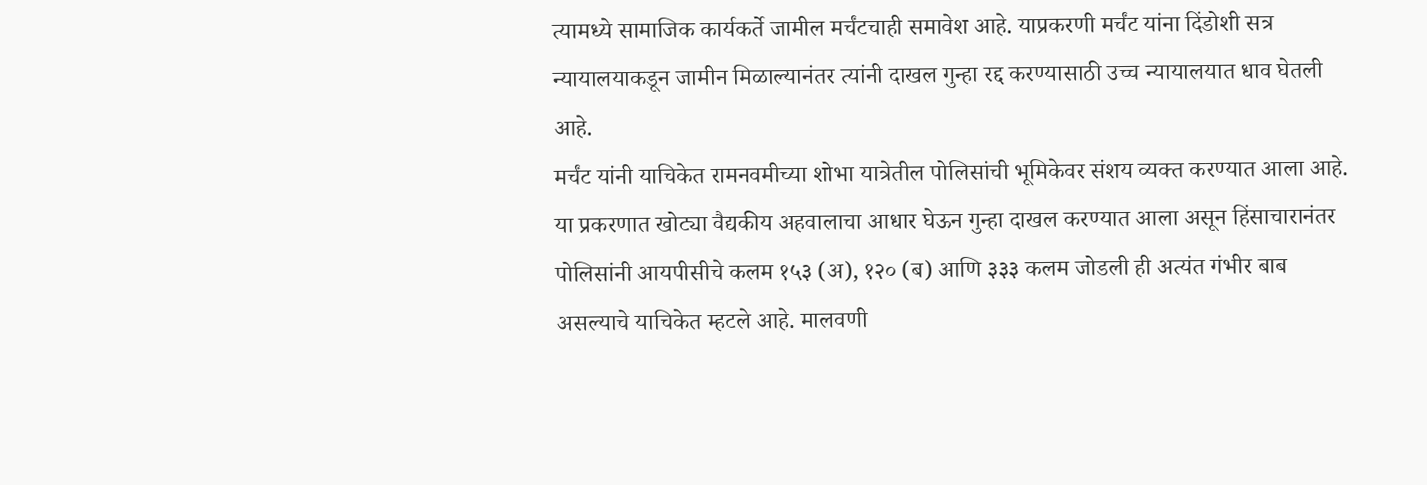त्यामध्ये सामाजिक कार्यकर्ते जामील मर्चंटचाही समावेश आहे. याप्रकरणी मर्चंट यांना दिंडोशी सत्र न्यायालयाकडून जामीन मिळाल्यानंतर त्यांनी दाखल गुन्हा रद्द करण्यासाठी उच्च न्यायालयात धाव घेतली आहे.
मर्चंट यांनी याचिकेत रामनवमीच्या शोभा यात्रेतील पोलिसांची भूमिकेवर संशय व्यक्त करण्यात आला आहे. या प्रकरणात खोट्या वैद्यकीय अहवालाचा आधार घेऊन गुन्हा दाखल करण्यात आला असून हिंसाचारानंतर पोलिसांनी आयपीसीचे कलम १५३ (अ), १२० (ब) आणि ३३३ कलम जोडली ही अत्यंत गंभीर बाब असल्याचे याचिकेत म्हटले आहे. मालवणी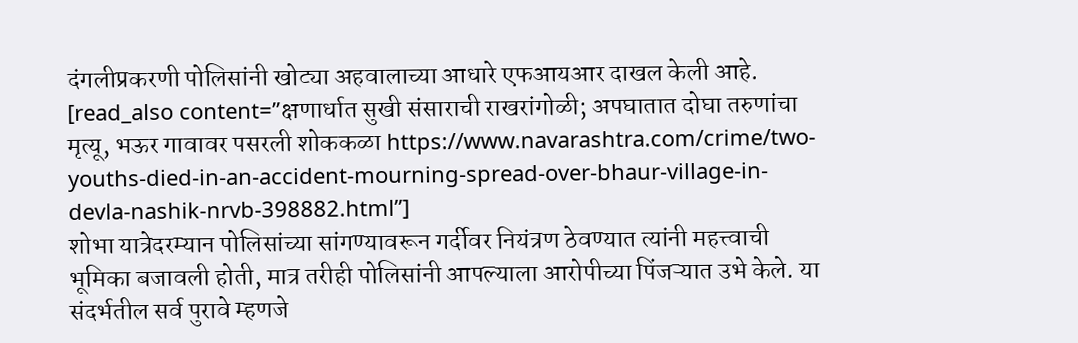दंगलीप्रकरणी पोलिसांनी खोट्या अहवालाच्या आधारे एफआयआर दाखल केली आहे.
[read_also content=”क्षणार्धात सुखी संसाराची राखरांगोळी; अपघातात दोघा तरुणांचा मृत्यू, भऊर गावावर पसरली शोककळा https://www.navarashtra.com/crime/two-youths-died-in-an-accident-mourning-spread-over-bhaur-village-in-devla-nashik-nrvb-398882.html”]
शोभा यात्रेदरम्यान पोलिसांच्या सांगण्यावरून गर्दीवर नियंत्रण ठेवण्यात त्यांनी महत्त्वाची भूमिका बजावली होती, मात्र तरीही पोलिसांनी आपल्याला आरोपीच्या पिंजऱ्यात उभे केले. या संदर्भतील सर्व पुरावे म्हणजे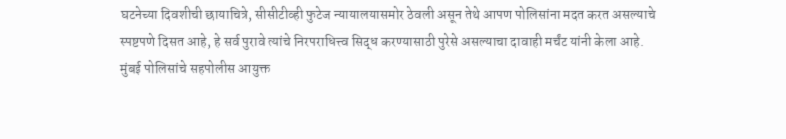घटनेच्या दिवशीची छायाचित्रे, सीसीटीव्ही फुटेज न्यायालयासमोर ठेवली असून तेथे आपण पोलिसांना मदत करत असल्याचे स्पष्टपणे दिसत आहे, हे सर्व पुरावे त्यांचे निरपराधित्त्व सिद्ध करण्यासाठी पुरेसे असल्याचा दावाही मर्चंट यांनी केला आहे.
मुंबई पोलिसांचे सहपोलीस आयुक्त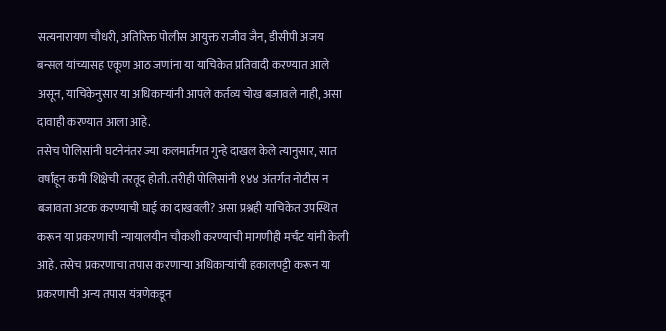सत्यनारायण चौधरी, अतिरिक्त पोलीस आयुक्त राजीव जैन, डीसीपी अजय बन्सल यांच्यासह एकूण आठ जणांना या याचिकेत प्रतिवादी करण्यात आले असून, याचिकेनुसार या अधिकाऱ्यांनी आपले कर्तव्य चोख बजावले नाही, असा दावाही करण्यात आला आहे.
तसेच पोलिसांनी घटनेनंतर ज्या कलमार्तंगत गुन्हे दाखल केले त्यानुसार, सात वर्षांहून कमी शिक्षेची तरतूद होती. तरीही पोलिसांनी १४४ अंतर्गत नोटीस न बजावता अटक करण्याची घाई का दाखवली? असा प्रश्नही याचिकेत उपस्थित करून या प्रकरणाची न्यायालयीन चौकशी करण्याची मागणीही मर्चंट यांनी केली आहे. तसेच प्रकरणाचा तपास करणाऱ्या अधिकाऱ्यांची हकालपट्टी करून या प्रकरणाची अन्य तपास यंत्रणेकडून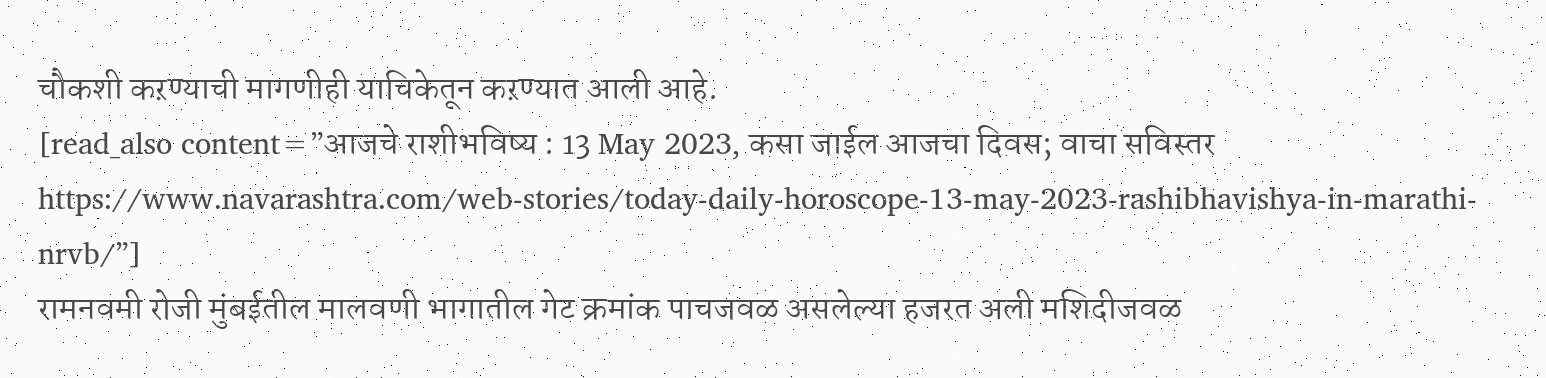चौकशी कऱण्याची मागणीही याचिकेतून कऱण्यात आली आहे.
[read_also content=”आजचे राशीभविष्य : 13 May 2023, कसा जाईल आजचा दिवस; वाचा सविस्तर https://www.navarashtra.com/web-stories/today-daily-horoscope-13-may-2023-rashibhavishya-in-marathi-nrvb/”]
रामनवमी रोजी मुंबईतील मालवणी भागातील गेट क्रमांक पाचजवळ असलेल्या हजरत अली मशिदीजवळ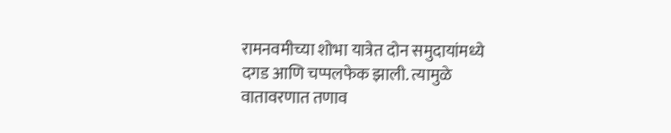रामनवमीच्या शोभा यात्रेत दोन समुदायांमध्ये दगड आणि चप्पलफेक झाली. त्यामुळे वातावरणात तणाव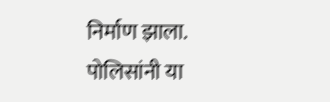निर्माण झाला. पोलिसांनी या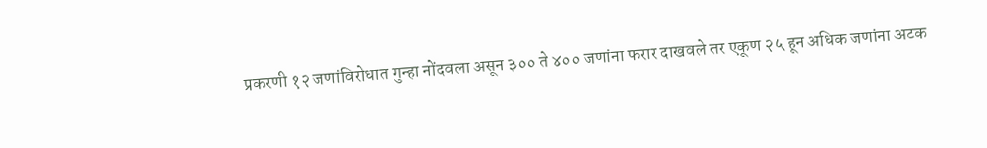प्रकरणी १२ जणांविरोधात गुन्हा नोंदवला असून ३०० ते ४०० जणांना फरार दाखवले तर एकूण २५ हून अधिक जणांना अटक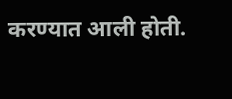करण्यात आली होती.